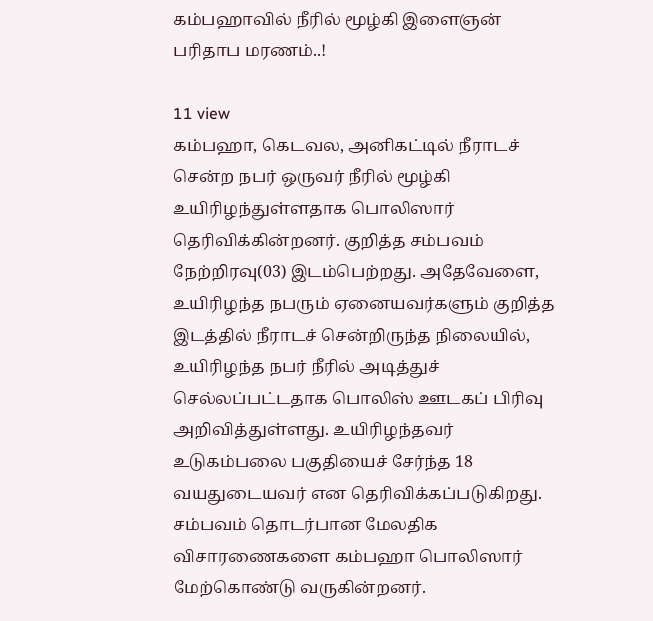கம்பஹாவில் நீரில் மூழ்கி இளைஞன் பரிதாப மரணம்..!

11 view
கம்பஹா, கெடவல, அனிகட்டில் நீராடச் சென்ற நபர் ஒருவர் நீரில் மூழ்கி உயிரிழந்துள்ளதாக பொலிஸார் தெரிவிக்கின்றனர். குறித்த சம்பவம் நேற்றிரவு(03) இடம்பெற்றது. அதேவேளை, உயிரிழந்த நபரும் ஏனையவர்களும் குறித்த இடத்தில் நீராடச் சென்றிருந்த நிலையில், உயிரிழந்த நபர் நீரில் அடித்துச் செல்லப்பட்டதாக பொலிஸ் ஊடகப் பிரிவு அறிவித்துள்ளது. உயிரிழந்தவர் உடுகம்பலை பகுதியைச் சேர்ந்த 18 வயதுடையவர் என தெரிவிக்கப்படுகிறது. சம்பவம் தொடர்பான மேலதிக விசாரணைகளை கம்பஹா பொலிஸார் மேற்கொண்டு வருகின்றனர்.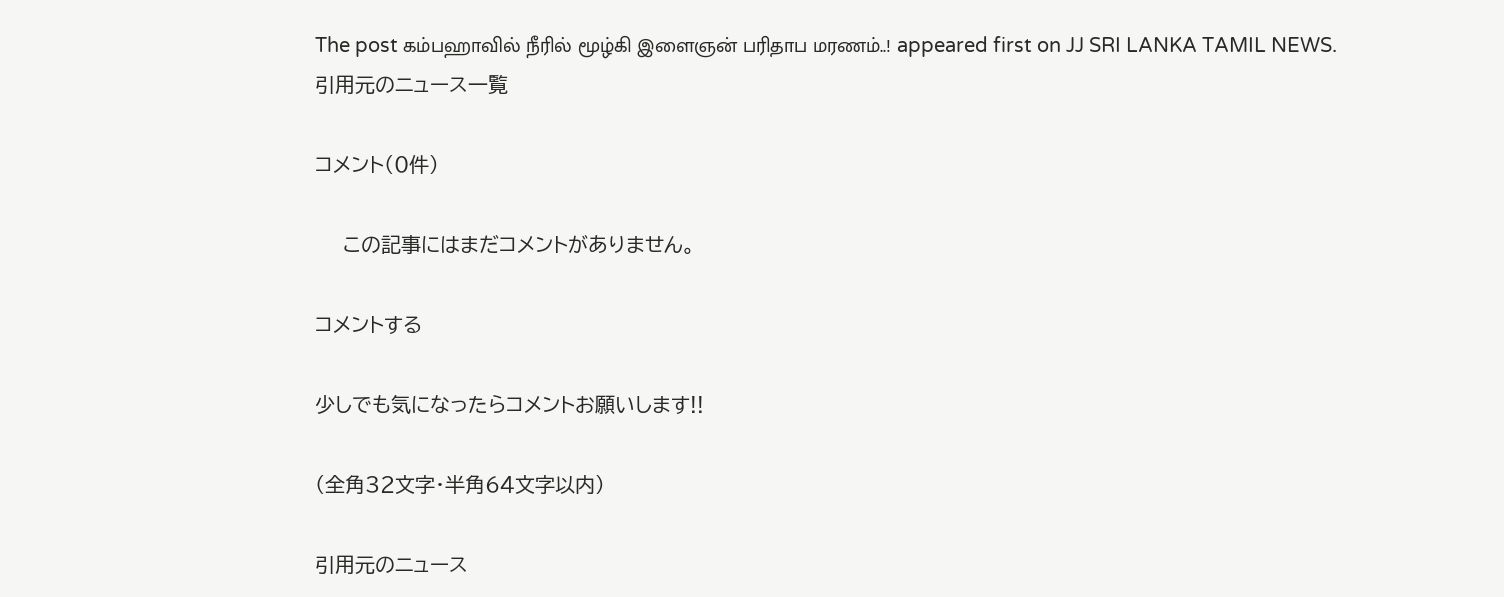The post கம்பஹாவில் நீரில் மூழ்கி இளைஞன் பரிதாப மரணம்..! appeared first on JJ SRI LANKA TAMIL NEWS.
引用元のニュース一覧

コメント(0件)

    この記事にはまだコメントがありません。

コメントする

少しでも気になったらコメントお願いします!!

(全角32文字・半角64文字以内)

引用元のニュース